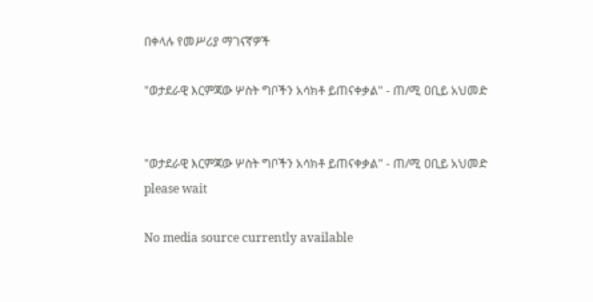በቀላሉ የመሥሪያ ማገናኛዎች

"ወታደራዊ እርምጃው ሦስት ግቦችን አሳክቶ ይጠናቀቃል" - ጠ/ሚ ዐቢይ አህመድ


"ወታደራዊ እርምጃው ሦስት ግቦችን አሳክቶ ይጠናቀቃል" - ጠ/ሚ ዐቢይ አህመድ
please wait

No media source currently available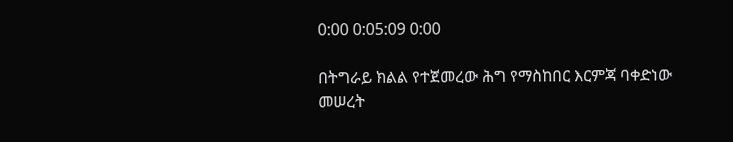0:00 0:05:09 0:00

በትግራይ ክልል የተጀመረው ሕግ የማስከበር እርምጃ ባቀድነው መሠረት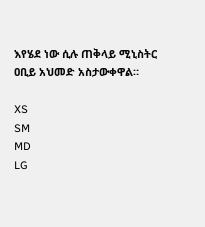እየሄደ ነው ሲሉ ጠቅላይ ሚኒስትር ዐቢይ አህመድ አስታውቀዋል።

XS
SM
MD
LG